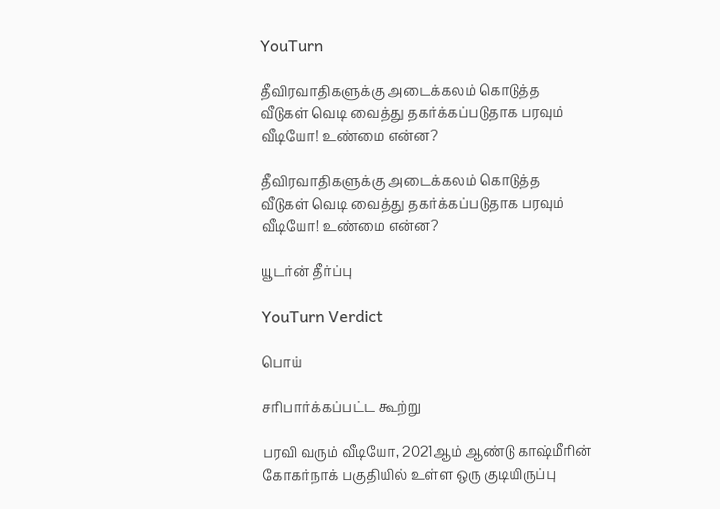YouTurn

தீவிரவாதிகளுக்கு அடைக்கலம் கொடுத்த வீடுகள் வெடி வைத்து தகர்க்கப்படுதாக பரவும் வீடியோ! உண்மை என்ன?

தீவிரவாதிகளுக்கு அடைக்கலம் கொடுத்த வீடுகள் வெடி வைத்து தகர்க்கப்படுதாக பரவும் வீடியோ! உண்மை என்ன?

யூடர்ன் தீர்ப்பு

YouTurn Verdict

பொய்

சரிபார்க்கப்பட்ட கூற்று

பரவி வரும் வீடியோ, 2021ஆம் ஆண்டு காஷ்மீரின் கோகர்நாக் பகுதியில் உள்ள ஒரு குடியிருப்பு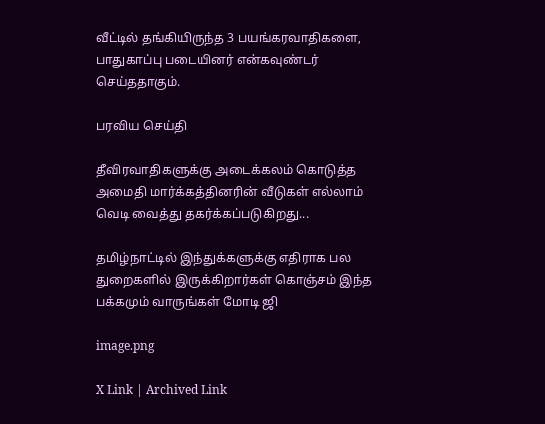வீட்டில் தங்கியிருந்த 3 பயங்கரவாதிகளை, பாதுகாப்பு படையினர் என்கவுண்டர் செய்ததாகும்.

பரவிய செய்தி

தீவிரவாதிகளுக்கு அடைக்கலம் கொடுத்த அமைதி மார்க்கத்தினரின் வீடுகள் எல்லாம் வெடி வைத்து தகர்க்கப்படுகிறது...

தமிழ்நாட்டில் இந்துக்களுக்கு எதிராக பல துறைகளில் இருக்கிறார்கள் கொஞ்சம் இந்த பக்கமும் வாருங்கள் மோடி ஜி

image.png

X Link | Archived Link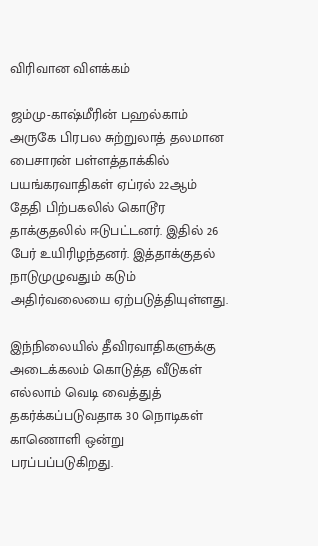விரிவான விளக்கம்

ஜம்மு-காஷ்மீரின் பஹல்காம் அருகே பிரபல சுற்றுலாத் தலமான பைசாரன் பள்ளத்தாக்கில் பயங்கரவாதிகள் ஏப்ரல் 22ஆம் தேதி பிற்பகலில் கொடூர தாக்குதலில் ஈடுபட்டனர். இதில் 26 பேர் உயிரிழந்தனர். இத்தாக்குதல் நாடுமுழுவதும் கடும் அதிர்வலையை ஏற்படுத்தியுள்ளது.

இந்நிலையில் தீவிரவாதிகளுக்கு அடைக்கலம் கொடுத்த வீடுகள் எல்லாம் வெடி வைத்துத் தகர்க்கப்படுவதாக 30 நொடிகள் காணொளி ஒன்று பரப்பப்படுகிறது.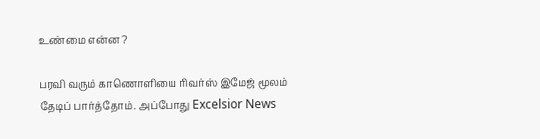உண்மை என்ன ?

பரவி வரும் காணொளியை ரிவர்ஸ் இமேஜ் மூலம் தேடிப் பார்த்தோம். அப்போது Excelsior News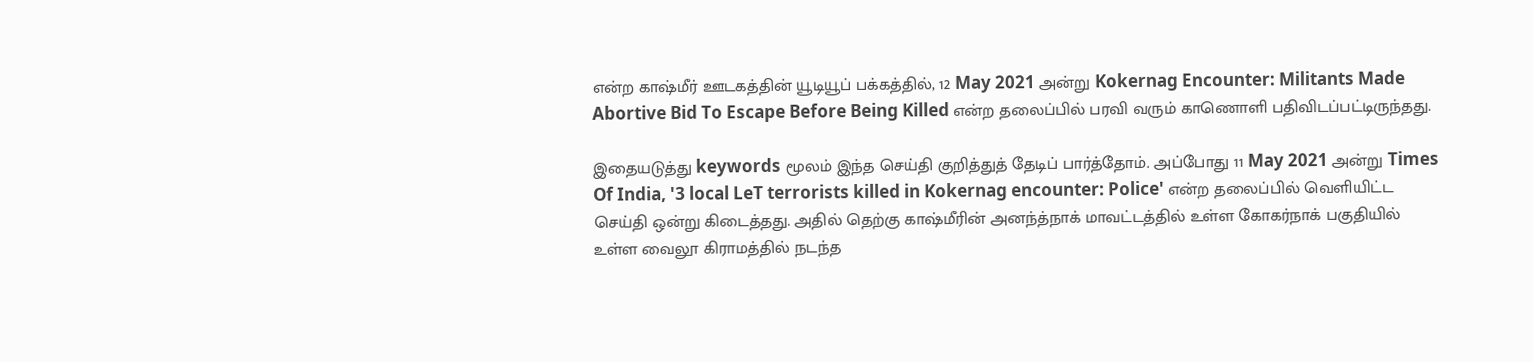என்ற காஷ்மீர் ஊடகத்தின் யூடியூப் பக்கத்தில், 12 May 2021 அன்று Kokernag Encounter: Militants Made Abortive Bid To Escape Before Being Killed என்ற தலைப்பில் பரவி வரும் காணொளி பதிவிடப்பட்டிருந்தது.

இதையடுத்து keywords மூலம் இந்த செய்தி குறித்துத் தேடிப் பார்த்தோம். அப்போது 11 May 2021 அன்று Times Of India, '3 local LeT terrorists killed in Kokernag encounter: Police' என்ற தலைப்பில் வெளியிட்ட செய்தி ஒன்று கிடைத்தது. அதில் தெற்கு காஷ்மீரின் அனந்த்நாக் மாவட்டத்தில் உள்ள கோகர்நாக் பகுதியில் உள்ள வைலூ கிராமத்தில் நடந்த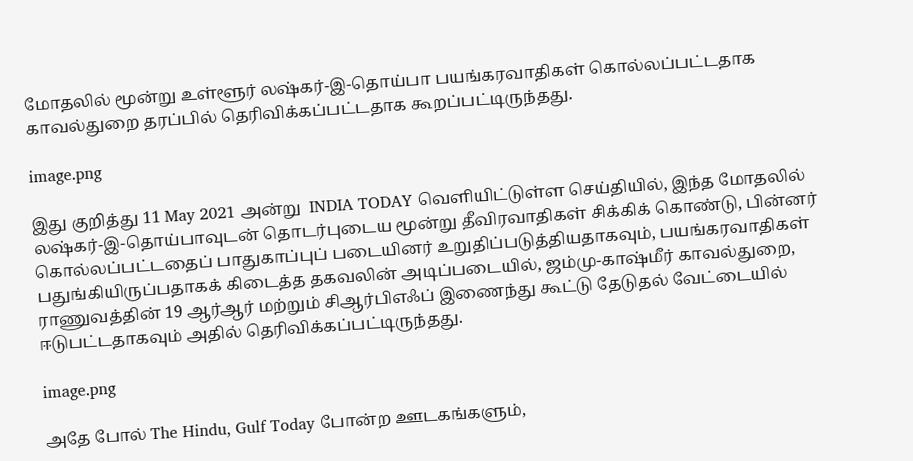மோதலில் மூன்று உள்ளூர் லஷ்கர்-இ-தொய்பா பயங்கரவாதிகள் கொல்லப்பட்டதாக காவல்துறை தரப்பில் தெரிவிக்கப்பட்டதாக கூறப்பட்டிருந்தது.

image.png

இது குறித்து 11 May 2021 அன்று  INDIA TODAY வெளியிட்டுள்ள செய்தியில், இந்த மோதலில் லஷ்கர்-இ-தொய்பாவுடன் தொடர்புடைய மூன்று தீவிரவாதிகள் சிக்கிக் கொண்டு, பின்னர் கொல்லப்பட்டதைப் பாதுகாப்புப் படையினர் உறுதிப்படுத்தியதாகவும், பயங்கரவாதிகள் பதுங்கியிருப்பதாகக் கிடைத்த தகவலின் அடிப்படையில், ஜம்மு-காஷ்மீர் காவல்துறை, ராணுவத்தின் 19 ஆர்ஆர் மற்றும் சிஆர்பிஎஃப் இணைந்து கூட்டு தேடுதல் வேட்டையில் ஈடுபட்டதாகவும் அதில் தெரிவிக்கப்பட்டிருந்தது.

image.png

அதே போல் The Hindu, Gulf Today போன்ற ஊடகங்களும்,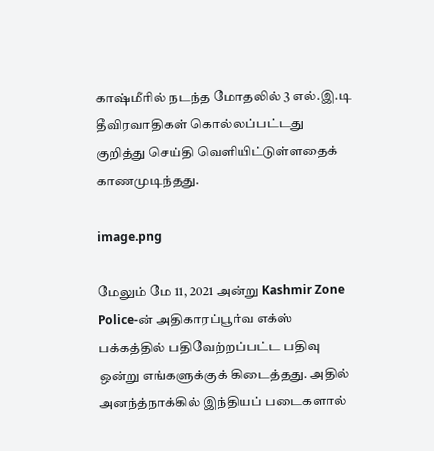காஷ்மீரில் நடந்த மோதலில் 3 எல்.இ.டி தீவிரவாதிகள் கொல்லப்பட்டது குறித்து செய்தி வெளியிட்டுள்ளதைக் காணமுடிந்தது.

image.png

மேலும் மே 11, 2021 அன்று Kashmir Zone Police-ன் அதிகாரப்பூர்வ எக்ஸ் பக்கத்தில் பதிவேற்றப்பட்ட பதிவு ஒன்று எங்களுக்குக் கிடைத்தது. அதில் அனந்த்நாக்கில் இந்தியப் படைகளால்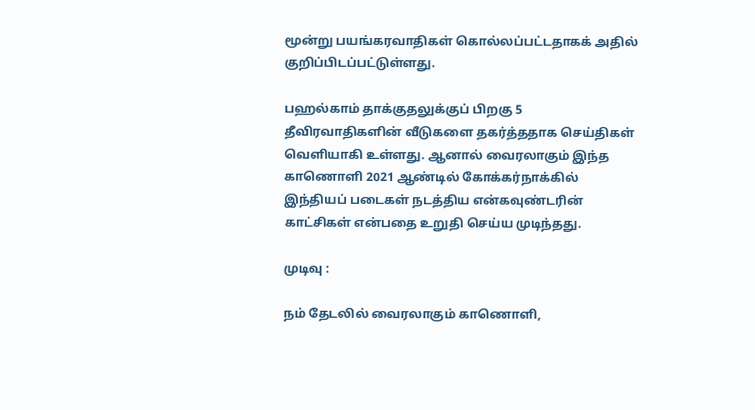மூன்று பயங்கரவாதிகள் கொல்லப்பட்டதாகக் அதில் குறிப்பிடப்பட்டுள்ளது.

பஹல்காம் தாக்குதலுக்குப் பிறகு 5 தீவிரவாதிகளின் வீடுகளை தகர்த்ததாக செய்திகள் வெளியாகி உள்ளது. ஆனால் வைரலாகும் இந்த காணொளி 2021 ஆண்டில் கோக்கர்நாக்கில் இந்தியப் படைகள் நடத்திய என்கவுண்டரின் காட்சிகள் என்பதை உறுதி செய்ய முடிந்தது.

முடிவு :

நம் தேடலில் வைரலாகும் காணொளி,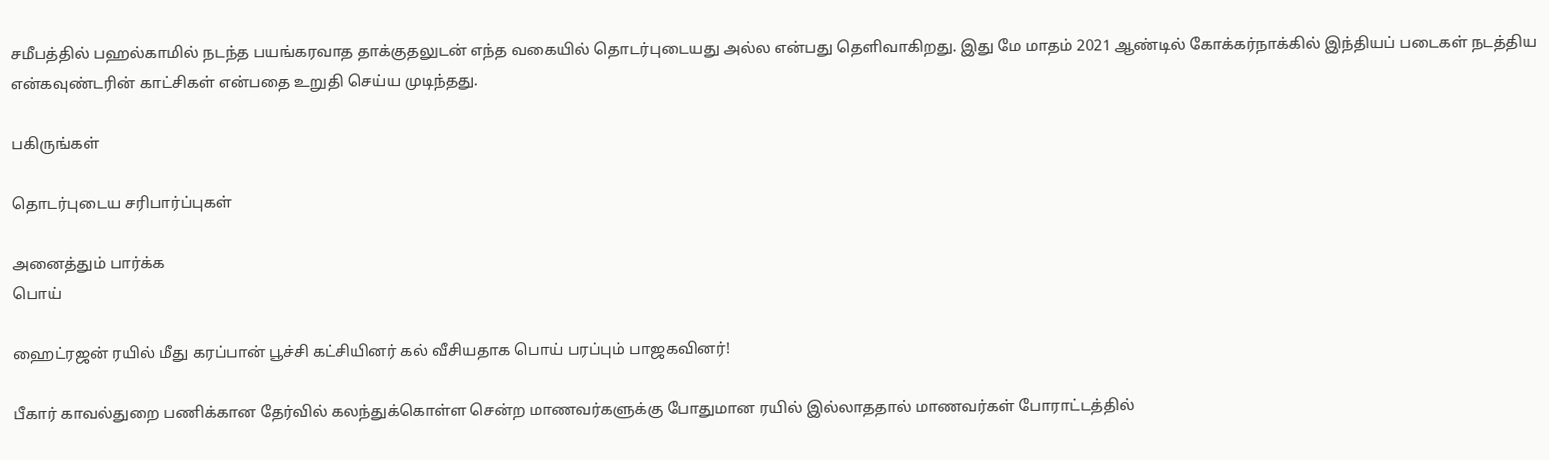சமீபத்தில் பஹல்காமில் நடந்த பயங்கரவாத தாக்குதலுடன் எந்த வகையில் தொடர்புடையது அல்ல என்பது தெளிவாகிறது. இது மே மாதம் 2021 ஆண்டில் கோக்கர்நாக்கில் இந்தியப் படைகள் நடத்திய என்கவுண்டரின் காட்சிகள் என்பதை உறுதி செய்ய முடிந்தது.

பகிருங்கள்

தொடர்புடைய சரிபார்ப்புகள்

அனைத்தும் பார்க்க
பொய்

ஹைட்ரஜன் ரயில் மீது கரப்பான் பூச்சி கட்சியினர் கல் வீசியதாக பொய் பரப்பும் பாஜகவினர்!

பீகார் காவல்துறை பணிக்கான தேர்வில் கலந்துக்கொள்ள சென்ற மாணவர்களுக்கு போதுமான ரயில் இல்லாததால் மாணவர்கள் போராட்டத்தில்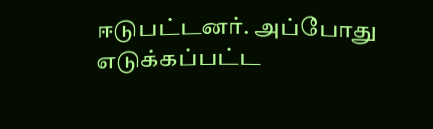ஈடுபட்டனர். அப்போது எடுக்கப்பட்ட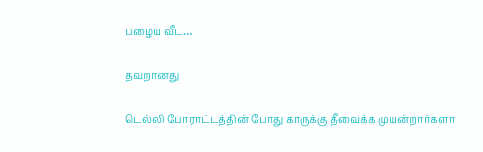பழைய வீட…

தவறானது

டெல்லி போராட்டத்தின் போது காருக்கு தீவைக்க முயன்றார்களா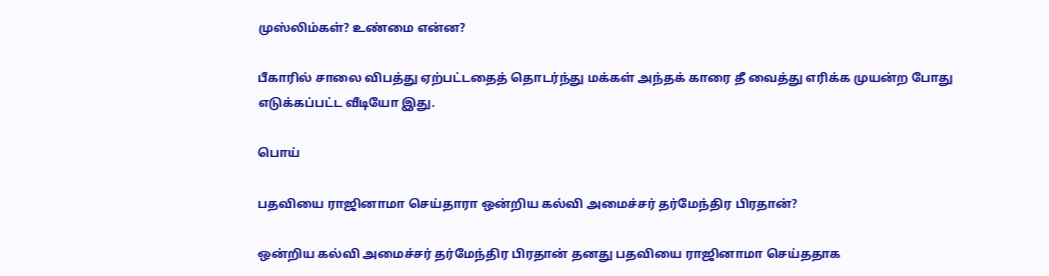முஸ்லிம்கள்? உண்மை என்ன?

பீகாரில் சாலை விபத்து ஏற்பட்டதைத் தொடர்ந்து மக்கள் அந்தக் காரை தீ வைத்து எரிக்க முயன்ற போது எடுக்கப்பட்ட வீடியோ இது.

பொய்

பதவியை ராஜினாமா செய்தாரா ஒன்றிய கல்வி அமைச்சர் தர்மேந்திர பிரதான்?

ஒன்றிய கல்வி அமைச்சர் தர்மேந்திர பிரதான் தனது பதவியை ராஜினாமா செய்ததாக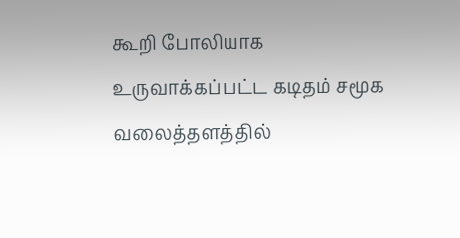கூறி போலியாக உருவாக்கப்பட்ட கடிதம் சமூக வலைத்தளத்தில்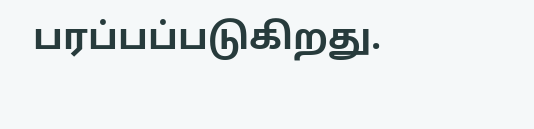பரப்பப்படுகிறது.